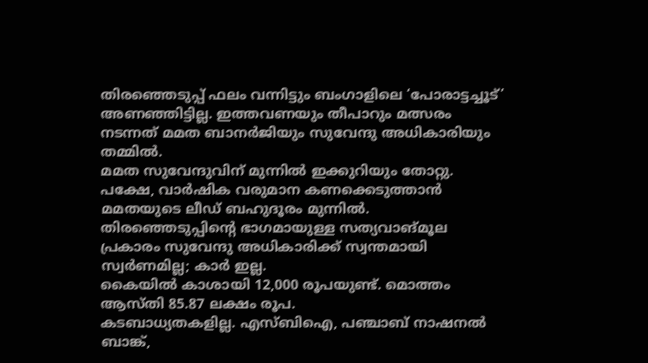തിരഞ്ഞെടുപ്പ് ഫലം വന്നിട്ടും ബംഗാളിലെ ‘പോരാട്ടച്ചൂട്’ അണഞ്ഞിട്ടില്ല. ഇത്തവണയും തീപാറും മത്സരം നടന്നത് മമത ബാനർജിയും സുവേന്ദു അധികാരിയും തമ്മിൽ.
മമത സുവേന്ദുവിന് മുന്നിൽ ഇക്കുറിയും തോറ്റു. പക്ഷേ, വാർഷിക വരുമാന കണക്കെടുത്താൻ മമതയുടെ ലീഡ് ബഹുദൂരം മുന്നിൽ.
തിരഞ്ഞെടുപ്പിന്റെ ഭാഗമായുള്ള സത്യവാങ്മൂല പ്രകാരം സുവേന്ദു അധികാരിക്ക് സ്വന്തമായി സ്വർണമില്ല; കാർ ഇല്ല.
കൈയിൽ കാശായി 12,000 രൂപയുണ്ട്. മൊത്തം ആസ്തി 85.87 ലക്ഷം രൂപ.
കടബാധ്യതകളില്ല. എസ്ബിഐ, പഞ്ചാബ് നാഷനൽ ബാങ്ക്,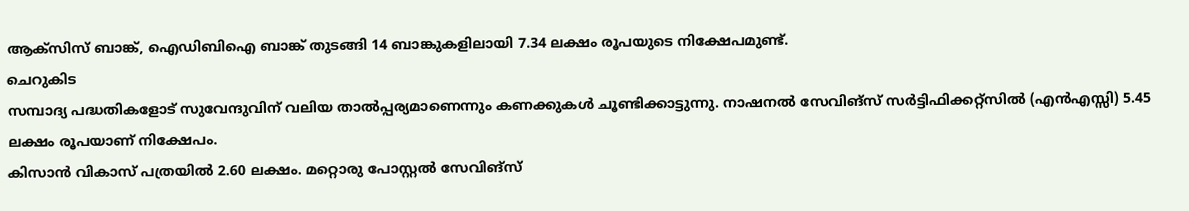ആക്സിസ് ബാങ്ക്, ഐഡിബിഐ ബാങ്ക് തുടങ്ങി 14 ബാങ്കുകളിലായി 7.34 ലക്ഷം രൂപയുടെ നിക്ഷേപമുണ്ട്.
ചെറുകിട
സമ്പാദ്യ പദ്ധതികളോട് സുവേന്ദുവിന് വലിയ താൽപ്പര്യമാണെന്നും കണക്കുകൾ ചൂണ്ടിക്കാട്ടുന്നു. നാഷനൽ സേവിങ്സ് സർട്ടിഫിക്കറ്റ്സിൽ (എൻഎസ്സി) 5.45 ലക്ഷം രൂപയാണ് നിക്ഷേപം.
കിസാൻ വികാസ് പത്രയിൽ 2.60 ലക്ഷം. മറ്റൊരു പോസ്റ്റൽ സേവിങ്സ്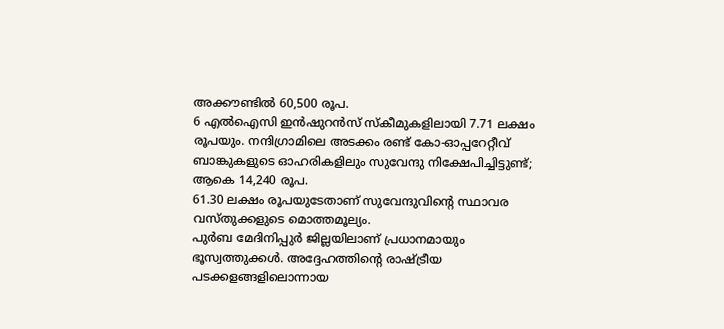അക്കൗണ്ടിൽ 60,500 രൂപ.
6 എൽഐസി ഇൻഷുറൻസ് സ്കീമുകളിലായി 7.71 ലക്ഷം രൂപയും. നന്ദിഗ്രാമിലെ അടക്കം രണ്ട് കോ-ഓപ്പറേറ്റീവ് ബാങ്കുകളുടെ ഓഹരികളിലും സുവേന്ദു നിക്ഷേപിച്ചിട്ടുണ്ട്; ആകെ 14,240 രൂപ.
61.30 ലക്ഷം രൂപയുടേതാണ് സുവേന്ദുവിന്റെ സ്ഥാവര വസ്തുക്കളുടെ മൊത്തമൂല്യം.
പുർബ മേദിനിപ്പുർ ജില്ലയിലാണ് പ്രധാനമായും ഭൂസ്വത്തുക്കൾ. അദ്ദേഹത്തിന്റെ രാഷ്ട്രീയ പടക്കളങ്ങളിലൊന്നായ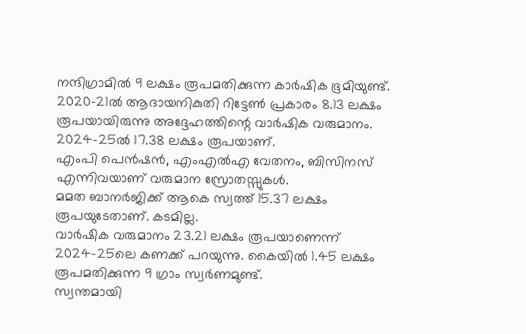നന്ദിഗ്രാമിൽ 9 ലക്ഷം രൂപമതിക്കുന്ന കാർഷിക ഭൂമിയുണ്ട്.
2020-21ൽ ആദായനികുതി റിട്ടേൺ പ്രകാരം 8.13 ലക്ഷം രൂപയായിരുന്നു അദ്ദേഹത്തിന്റെ വാർഷിക വരുമാനം. 2024-25ൽ 17.38 ലക്ഷം രൂപയാണ്.
എംപി പെൻഷൻ, എംഎൽഎ വേതനം, ബിസിനസ് എന്നിവയാണ് വരുമാന സ്രോതസ്സുകൾ.
മമത ബാനർജിക്ക് ആകെ സ്വത്ത് 15.37 ലക്ഷം രൂപയുടേതാണ്. കടമില്ല.
വാർഷിക വരുമാനം 23.21 ലക്ഷം രൂപയാണെന്ന് 2024-25ലെ കണക്ക് പറയുന്നു. കൈയിൽ 1.45 ലക്ഷം രൂപമതിക്കുന്ന 9 ഗ്രാം സ്വർണമുണ്ട്.
സ്വന്തമായി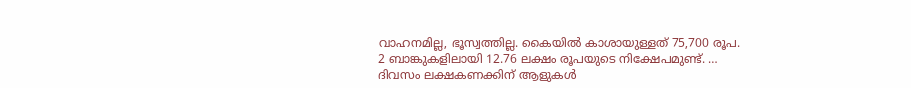വാഹനമില്ല, ഭൂസ്വത്തില്ല. കൈയിൽ കാശായുള്ളത് 75,700 രൂപ.
2 ബാങ്കുകളിലായി 12.76 ലക്ഷം രൂപയുടെ നിക്ഷേപമുണ്ട്. …
ദിവസം ലക്ഷകണക്കിന് ആളുകൾ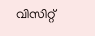വിസിറ്റ്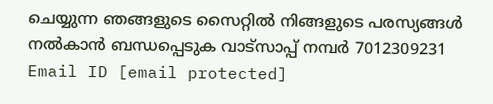ചെയ്യുന്ന ഞങ്ങളുടെ സൈറ്റിൽ നിങ്ങളുടെ പരസ്യങ്ങൾ നൽകാൻ ബന്ധപ്പെടുക വാട്സാപ്പ് നമ്പർ 7012309231 Email ID [email protected]